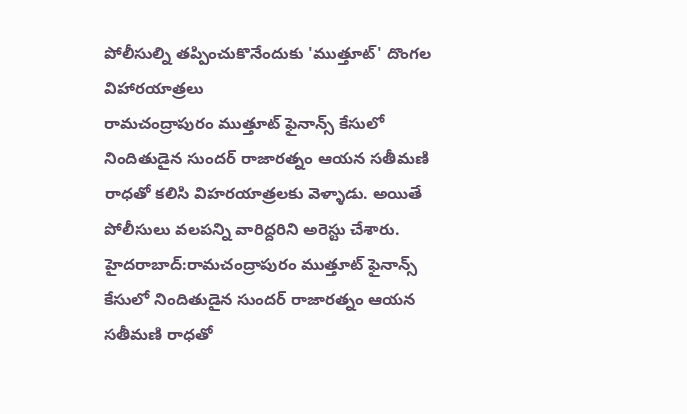పోలీసుల్ని తప్పించుకొనేందుకు 'ముత్తూట్' దొంగల విహారయాత్రలు
రామచంద్రాపురం ముత్తూట్ ఫైనాన్స్ కేసులో నిందితుడైన సుందర్ రాజారత్నం ఆయన సతీమణి రాధతో కలిసి విహరయాత్రలకు వెళ్ళాడు. అయితే పోలీసులు వలపన్ని వారిద్దరిని అరెస్టు చేశారు.
హైదరాబాద్:రామచంద్రాపురం ముత్తూట్ ఫైనాన్స్ కేసులో నిందితుడైన సుందర్ రాజారత్నం ఆయన సతీమణి రాధతో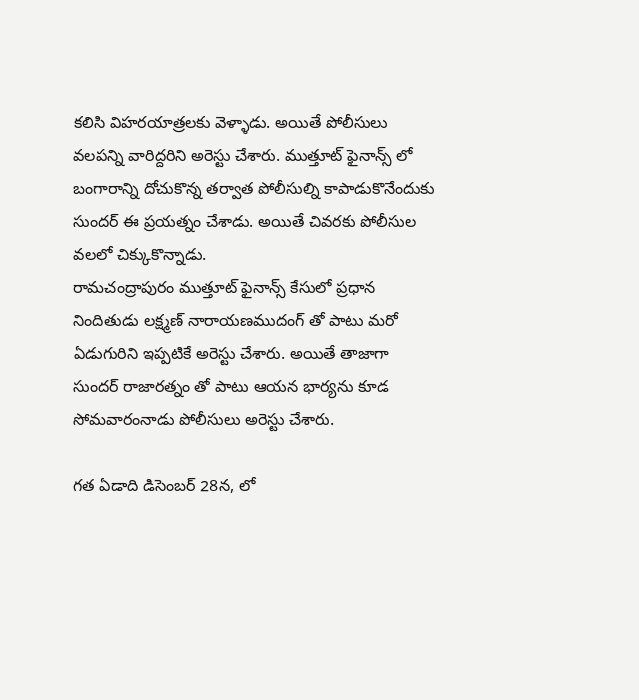కలిసి విహరయాత్రలకు వెళ్ళాడు. అయితే పోలీసులు వలపన్ని వారిద్దరిని అరెస్టు చేశారు. ముత్తూట్ ఫైనాన్స్ లో బంగారాన్ని దోచుకొన్న తర్వాత పోలీసుల్ని కాపాడుకొనేందుకు సుందర్ ఈ ప్రయత్నం చేశాడు. అయితే చివరకు పోలీసుల వలలో చిక్కుకొన్నాడు.
రామచంద్రాపురం ముత్తూట్ ఫైనాన్స్ కేసులో ప్రధాన నిందితుడు లక్ష్మణ్ నారాయణముదంగ్ తో పాటు మరో ఏడుగురిని ఇప్పటికే అరెస్టు చేశారు. అయితే తాజాగా సుందర్ రాజారత్నం తో పాటు ఆయన భార్యను కూడ సోమవారంనాడు పోలీసులు అరెస్టు చేశారు.

గత ఏడాది డిసెంబర్ 28న, లో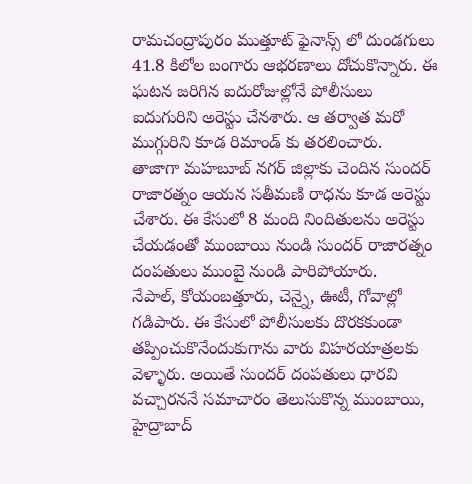రామచంద్రాపురం ముత్తూట్ ఫైనాన్స్ లో దుండగులు 41.8 కిలోల బంగారు ఆభరణాలు దోచుకొన్నారు. ఈ ఘటన జరిగిన ఐదురోజుల్లోనే పోలీసులు ఐదుగురిని అరెస్టు చేనశారు. ఆ తర్వాత మరో ముగ్గురిని కూడ రిమాండ్ కు తరలించారు.
తాజాగా మహబూబ్ నగర్ జిల్లాకు చెందిన సుందర్ రాజారత్నం ఆయన సతీమణి రాధను కూడ అరెస్టు చేశారు. ఈ కేసులో 8 మంది నిందితులను అరెస్టు చేయడంతో ముంబాయి నుండి సుందర్ రాజారత్నం దంపతులు ముంబై నుండి పారిపోయారు.
నేపాల్, కోయంబత్తూరు, చెన్నై, ఊటీ, గోవాల్లో గడిపారు. ఈ కేసులో పోలీసులకు దొరకకుండా తప్పించుకొనేందుకుగాను వారు విహరయాత్రలకు వెళ్ళారు. అయితే సుందర్ దంపతులు ధారవి వచ్చారననే సమాచారం తెలుసుకొన్న ముంబాయి, హైద్రాబాద్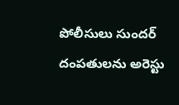పోలీసులు సుందర్ దంపతులను అరెస్టు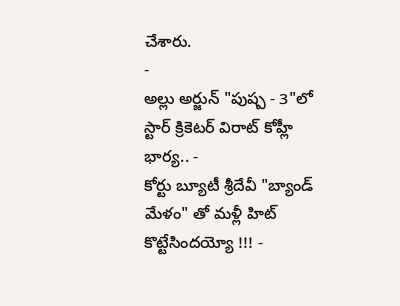చేశారు.
-
అల్లు అర్జున్ "పుష్ప - 3"లో స్టార్ క్రికెటర్ విరాట్ కోహ్లీ భార్య.. -
కోర్టు బ్యూటీ శ్రీదేవీ "బ్యాండ్ మేళం" తో మళ్లీ హిట్ కొట్టేసిందయ్యో !!! -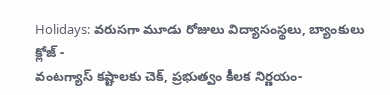Holidays: వరుసగా మూడు రోజులు విద్యాసంస్థలు, బ్యాంకులు క్లోజ్ -
వంటగ్యాస్ కష్టాలకు చెక్, ప్రభుత్వం కీలక నిర్ణయం-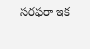సరఫరా ఇక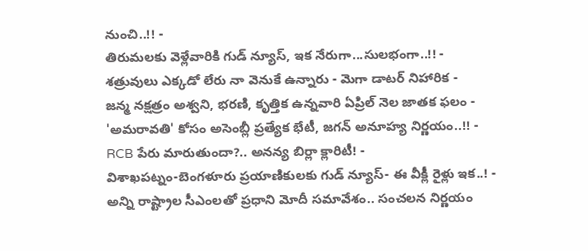నుంచి..!! -
తిరుమలకు వెళ్లేవారికి గుడ్ న్యూస్, ఇక నేరుగా...సులభంగా..!! -
శత్రువులు ఎక్కడో లేరు నా వెనుకే ఉన్నారు - మెగా డాటర్ నిహారిక -
జన్మ నక్షత్రం అశ్వని, భరణి, కృత్తిక ఉన్నవారి ఏప్రిల్ నెల జాతక ఫలం -
'అమరావతి' కోసం అసెంబ్లీ ప్రత్యేక భేటీ, జగన్ అనూహ్య నిర్ణయం..!! -
RCB పేరు మారుతుందా?.. అనన్య బిర్లా క్లారిటీ! -
విశాఖపట్నం-బెంగళూరు ప్రయాణికులకు గుడ్ న్యూస్- ఈ వీక్లీ రైళ్లు ఇక..! -
అన్ని రాష్ట్రాల సీఎంలతో ప్రధాని మోదీ సమావేశం.. సంచలన నిర్ణయం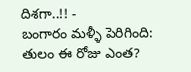దిశగా..!! -
బంగారం మళ్ళీ పెరిగింది: తులం ఈ రోజు ఎంత?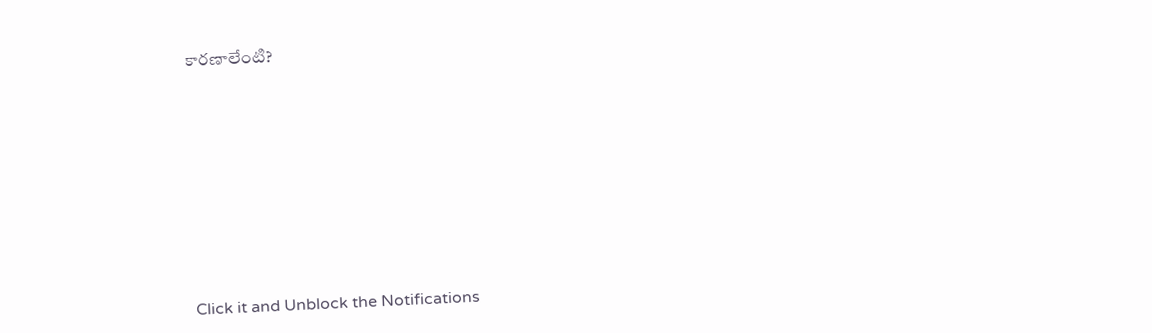కారణాలేంటి?












Click it and Unblock the Notifications